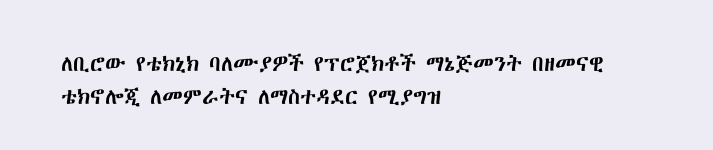ለቢሮው የቴክኒክ ባለሙያዎች የፕሮጀክቶች ማኔጅመንት በዘመናዊ ቴክኖሎጂ ለመምራትና ለማስተዳደር የሚያግዝ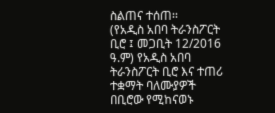ስልጠና ተሰጠ፡፡
(የአዲስ አበባ ትራንስፖርት ቢሮ ፤ መጋቢት 12/2016 ዓ.ም) የአዲስ አበባ ትራንስፖርት ቢሮ እና ተጠሪ ተቋማት ባለሙያዎች በቢሮው የሚከናወኑ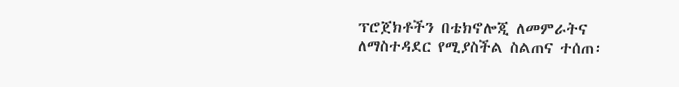ፕሮጀክቶችን በቴክኖሎጂ ለመምራትና ለማስተዳደር የሚያስችል ስልጠና ተሰጠ፡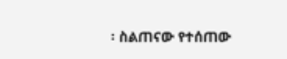፡ ስልጠናው የተሰጠው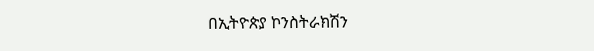በኢትዮጵያ ኮንስትራክሽን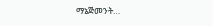ማኔጅመንት…